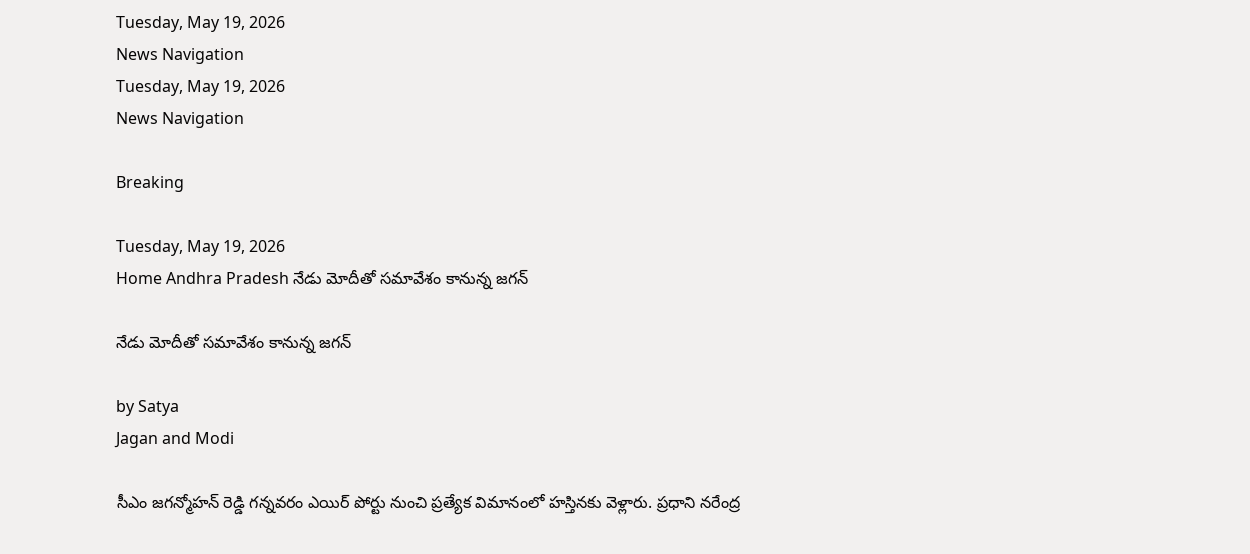Tuesday, May 19, 2026
News Navigation
Tuesday, May 19, 2026
News Navigation

Breaking

Tuesday, May 19, 2026
Home Andhra Pradesh నేడు మోదీతో సమావేశం కానున్న జగన్

నేడు మోదీతో సమావేశం కానున్న జగన్

by Satya
Jagan and Modi

సీఎం జగన్మోహన్ రెడ్డి గన్నవరం ఎయిర్ పోర్టు నుంచి ప్రత్యేక విమానంలో హస్తినకు వెళ్లారు. ప్రధాని నరేంద్ర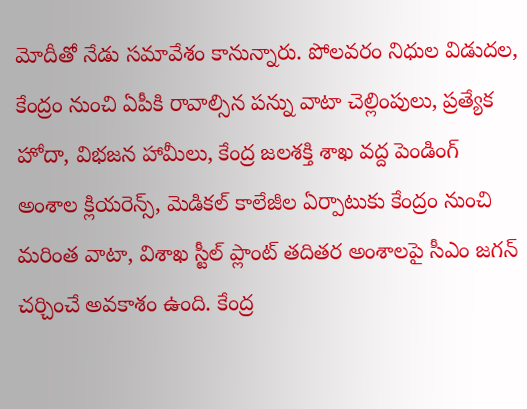మోదీతో నేడు సమావేశం కానున్నారు. పోలవరం నిధుల విడుదల, కేంద్రం నుంచి ఏపీకి రావాల్సిన పన్ను వాటా చెల్లింపులు, ప్రత్యేక హోదా, విభజన హామీలు, కేంద్ర జలశక్తి శాఖ వద్ద పెండింగ్ అంశాల క్లియరెన్స్, మెడికల్ కాలేజీల ఏర్పాటుకు కేంద్రం నుంచి మరింత వాటా, విశాఖ స్టీల్ ప్లాంట్ తదితర అంశాలపై సీఎం జగన్ చర్చించే అవకాశం ఉంది. కేంద్ర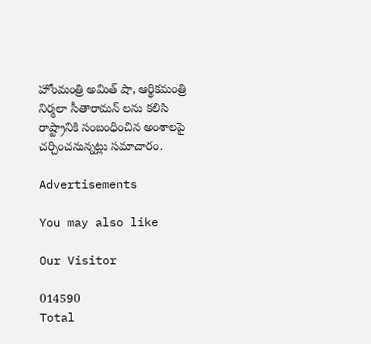హోంమంత్రి అమిత్ షా, ఆర్థికమంత్రి నిర్మలా సీతారామన్ లను కలిసి రాష్ట్రానికి సంబంధించిన అంశాలపై చర్చించనున్నట్లు సమాచారం.

Advertisements

You may also like

Our Visitor

014590
Total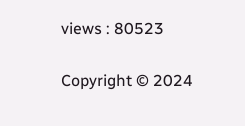views : 80523

Copyright © 2024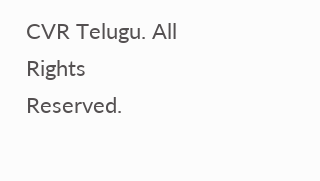CVR Telugu. All Rights Reserved.